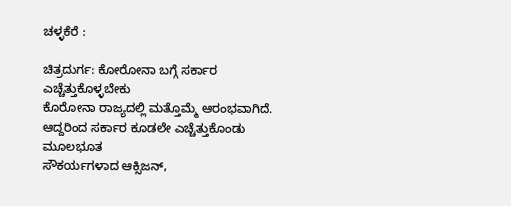ಚಳ್ಳಕೆರೆ :

ಚಿತ್ರದುರ್ಗ: ಕೋರೋನಾ ಬಗ್ಗೆ ಸರ್ಕಾರ
ಎಚ್ಚೆತ್ತುಕೊಳ್ಳಬೇಕು
ಕೊರೋನಾ ರಾಜ್ಯದಲ್ಲಿ ಮತ್ತೊಮ್ಮೆ ಆರಂಭವಾಗಿದೆ.
ಆದ್ದರಿಂದ ಸರ್ಕಾರ ಕೂಡಲೇ ಎಚ್ಚೆತ್ತುಕೊಂಡು ಮೂಲಭೂತ
ಸೌಕರ್ಯಗಳಾದ ಆಕ್ಸಿಜನ್,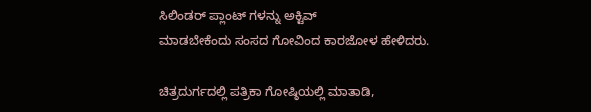ಸಿಲಿಂಡರ್ ಪ್ಲಾಂಟ್ ಗಳನ್ನು ಅಕ್ಟಿವ್
ಮಾಡಬೇಕೆಂದು ಸಂಸದ ಗೋವಿಂದ ಕಾರಜೋಳ ಹೇಳಿದರು.

ಚಿತ್ರದುರ್ಗದಲ್ಲಿ ಪತ್ರಿಕಾ ಗೋಷ್ಠಿಯಲ್ಲಿ ಮಾತಾಡಿ,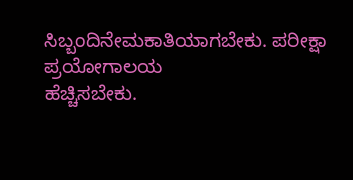ಸಿಬ್ಬಂದಿನೇಮಕಾತಿಯಾಗಬೇಕು. ಪರೀಕ್ಷಾ ಪ್ರಯೋಗಾಲಯ
ಹೆಚ್ಚಿಸಬೇಕು.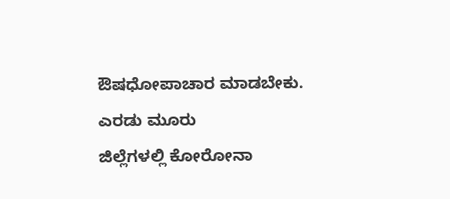ಔಷಧೋಪಾಚಾರ ಮಾಡಬೇಕು. ಎರಡು ಮೂರು
ಜಿಲ್ಲೆಗಳಲ್ಲಿ ಕೋರೋನಾ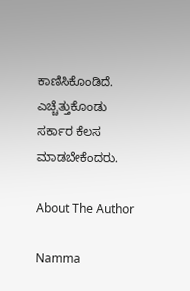ಕಾಣಿಸಿಕೊಂಡಿದೆ. ಎಚ್ಚೆತ್ತುಕೊಂಡು
ಸರ್ಕಾರ ಕೆಲಸ ಮಾಡಬೇಕೆಂದರು.

About The Author

Namma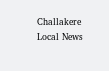Challakere Local News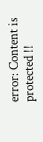error: Content is protected !!